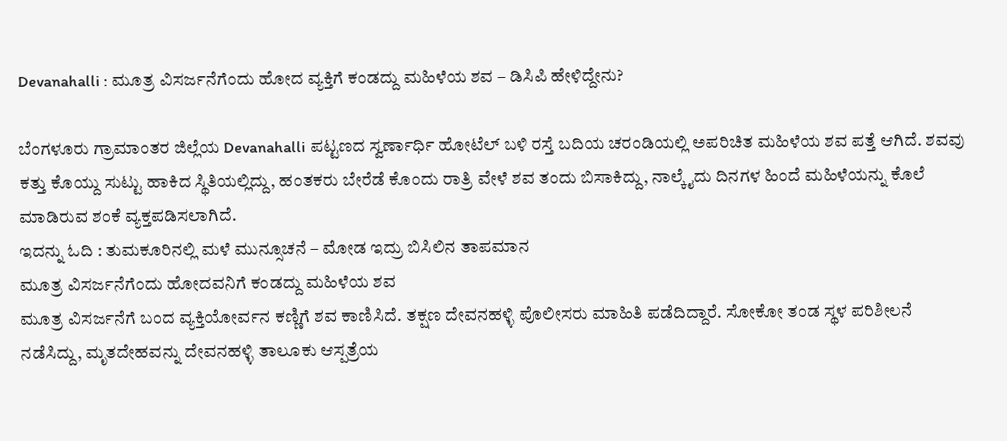Devanahalli : ಮೂತ್ರ ವಿಸರ್ಜನೆಗೆಂದು ಹೋದ ವ್ಯಕ್ತಿಗೆ ಕಂಡದ್ದು ಮಹಿಳೆಯ ಶವ – ಡಿಸಿಪಿ ಹೇಳಿದ್ದೇನು?

ಬೆಂಗಳೂರು ಗ್ರಾಮಾಂತರ ಜಿಲ್ಲೆಯ Devanahalli ಪಟ್ಟಣದ ಸ್ವರ್ಣಾರ್ಧಿ ಹೋಟೆಲ್ ಬಳಿ ರಸ್ತೆ ಬದಿಯ ಚರಂಡಿಯಲ್ಲಿ ಅಪರಿಚಿತ ಮಹಿಳೆಯ ಶವ ಪತ್ತೆ ಆಗಿದೆ. ಶವವು ಕತ್ತು ಕೊಯ್ದು ಸುಟ್ಟು ಹಾಕಿದ ಸ್ಥಿತಿಯಲ್ಲಿದ್ದು, ಹಂತಕರು ಬೇರೆಡೆ ಕೊಂದು ರಾತ್ರಿ ವೇಳೆ ಶವ ತಂದು ಬಿಸಾಕಿದ್ದು, ನಾಲ್ಕೈದು ದಿನಗಳ ಹಿಂದೆ ಮಹಿಳೆಯನ್ನು ಕೊಲೆ ಮಾಡಿರುವ ಶಂಕೆ ವ್ಯಕ್ತಪಡಿಸಲಾಗಿದೆ.
ಇದನ್ನು ಓದಿ : ತುಮಕೂರಿನಲ್ಲಿ ಮಳೆ ಮುನ್ಸೂಚನೆ – ಮೋಡ ಇದ್ರು ಬಿಸಿಲಿನ ತಾಪಮಾನ
ಮೂತ್ರ ವಿಸರ್ಜನೆಗೆಂದು ಹೋದವನಿಗೆ ಕಂಡದ್ದು ಮಹಿಳೆಯ ಶವ
ಮೂತ್ರ ವಿಸರ್ಜನೆಗೆ ಬಂದ ವ್ಯಕ್ತಿಯೋರ್ವನ ಕಣ್ಣಿಗೆ ಶವ ಕಾಣಿಸಿದೆ. ತಕ್ಷಣ ದೇವನಹಳ್ಳಿ ಪೊಲೀಸರು ಮಾಹಿತಿ ಪಡೆದಿದ್ದಾರೆ. ಸೋಕೋ ತಂಡ ಸ್ಥಳ ಪರಿಶೀಲನೆ ನಡೆಸಿದ್ದು, ಮೃತದೇಹವನ್ನು ದೇವನಹಳ್ಳಿ ತಾಲೂಕು ಆಸ್ಪತ್ರೆಯ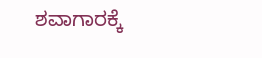ಶವಾಗಾರಕ್ಕೆ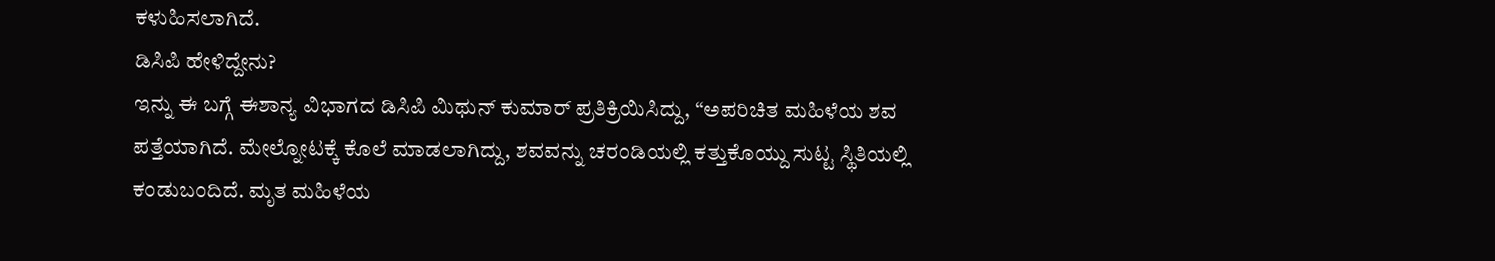ಕಳುಹಿಸಲಾಗಿದೆ.
ಡಿಸಿಪಿ ಹೇಳಿದ್ದೇನು?
ಇನ್ನು ಈ ಬಗ್ಗೆ ಈಶಾನ್ಯ ವಿಭಾಗದ ಡಿಸಿಪಿ ಮಿಥುನ್ ಕುಮಾರ್ ಪ್ರತಿಕ್ರಿಯಿಸಿದ್ದು, “ಅಪರಿಚಿತ ಮಹಿಳೆಯ ಶವ ಪತ್ತೆಯಾಗಿದೆ. ಮೇಲ್ನೋಟಕ್ಕೆ ಕೊಲೆ ಮಾಡಲಾಗಿದ್ದು, ಶವವನ್ನು ಚರಂಡಿಯಲ್ಲಿ ಕತ್ತುಕೊಯ್ದು ಸುಟ್ಟ ಸ್ಥಿತಿಯಲ್ಲಿ ಕಂಡುಬಂದಿದೆ. ಮೃತ ಮಹಿಳೆಯ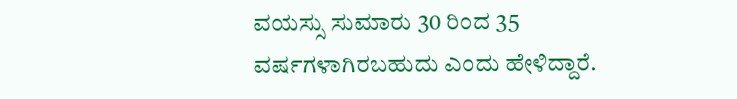ವಯಸ್ಸು ಸುಮಾರು 30 ರಿಂದ 35 ವರ್ಷಗಳಾಗಿರಬಹುದು ಎಂದು ಹೇಳಿದ್ದಾರೆ.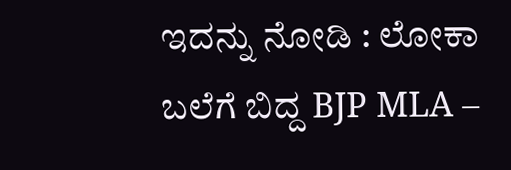ಇದನ್ನು ನೋಡಿ : ಲೋಕಾ ಬಲೆಗೆ ಬಿದ್ದ BJP MLA –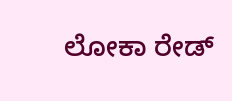ಲೋಕಾ ರೇಡ್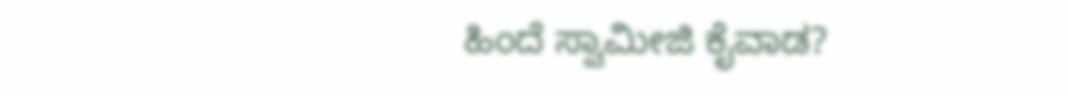ಹಿಂದೆ ಸ್ವಾಮೀಜಿ ಕೈವಾಡ?